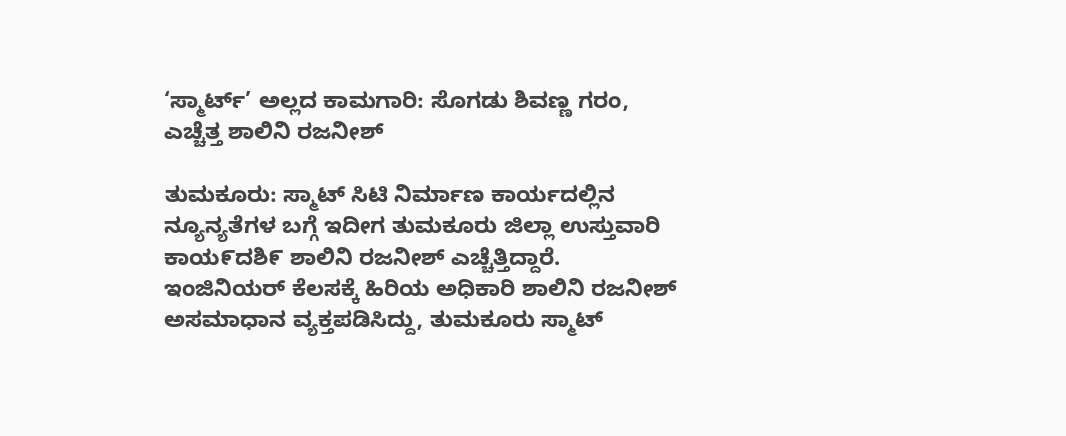‘ಸ್ಮಾರ್ಟ್‌’ ಅಲ್ಲದ ಕಾಮಗಾರಿ: ಸೊಗಡು ಶಿವಣ್ಣ ಗರಂ, ಎಚ್ಚೆತ್ತ ಶಾಲಿನಿ ರಜನೀಶ್

ತುಮಕೂರು: ಸ್ಮಾಟ್ ಸಿಟಿ ನಿರ್ಮಾಣ ಕಾರ್ಯದಲ್ಲಿನ ನ್ಯೂನ್ಯತೆಗಳ ಬಗ್ಗೆ ಇದೀಗ ತುಮಕೂರು ಜಿಲ್ಲಾ ಉಸ್ತುವಾರಿ ಕಾಯ೯ದಶಿ೯ ಶಾಲಿನಿ ರಜನೀಶ್ ಎಚ್ಚೆತ್ತಿದ್ದಾರೆ. ಇಂಜಿನಿಯರ್ ಕೆಲಸಕ್ಕೆ ಹಿರಿಯ ಅಧಿಕಾರಿ ಶಾಲಿನಿ ರಜನೀಶ್ ಅಸಮಾಧಾನ ವ್ಯಕ್ತಪಡಿಸಿದ್ದು, ತುಮಕೂರು ಸ್ಮಾಟ್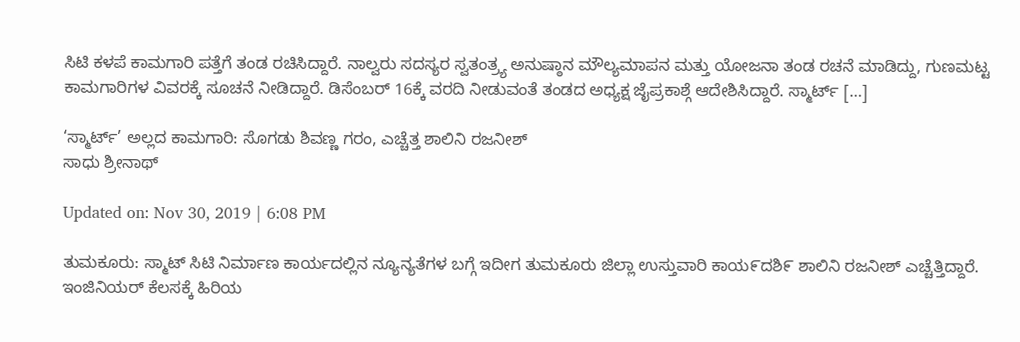ಸಿಟಿ ಕಳಪೆ ಕಾಮಗಾರಿ ಪತ್ತೆಗೆ ತಂಡ ರಚಿಸಿದ್ದಾರೆ. ನಾಲ್ವರು ಸದಸ್ಯರ ಸ್ವತಂತ್ರ್ಯ ಅನುಷ್ಠಾನ ಮೌಲ್ಯಮಾಪನ ಮತ್ತು ಯೋಜನಾ ತಂಡ ರಚನೆ ಮಾಡಿದ್ದು, ಗುಣಮಟ್ಟ ಕಾಮಗಾರಿಗಳ ವಿವರಕ್ಕೆ ಸೂಚನೆ ನೀಡಿದ್ದಾರೆ. ಡಿಸೆಂಬರ್ 16ಕ್ಕೆ ವರದಿ ನೀಡುವಂತೆ ತಂಡದ ಅಧ್ಯಕ್ಷ ಜೈಪ್ರಕಾಶ್ಗೆ ಆದೇಶಿಸಿದ್ದಾರೆ. ಸ್ಮಾರ್ಟ್‌ […]

‘ಸ್ಮಾರ್ಟ್‌’ ಅಲ್ಲದ ಕಾಮಗಾರಿ: ಸೊಗಡು ಶಿವಣ್ಣ ಗರಂ, ಎಚ್ಚೆತ್ತ ಶಾಲಿನಿ ರಜನೀಶ್
ಸಾಧು ಶ್ರೀನಾಥ್

Updated on: Nov 30, 2019 | 6:08 PM

ತುಮಕೂರು: ಸ್ಮಾಟ್ ಸಿಟಿ ನಿರ್ಮಾಣ ಕಾರ್ಯದಲ್ಲಿನ ನ್ಯೂನ್ಯತೆಗಳ ಬಗ್ಗೆ ಇದೀಗ ತುಮಕೂರು ಜಿಲ್ಲಾ ಉಸ್ತುವಾರಿ ಕಾಯ೯ದಶಿ೯ ಶಾಲಿನಿ ರಜನೀಶ್ ಎಚ್ಚೆತ್ತಿದ್ದಾರೆ. ಇಂಜಿನಿಯರ್ ಕೆಲಸಕ್ಕೆ ಹಿರಿಯ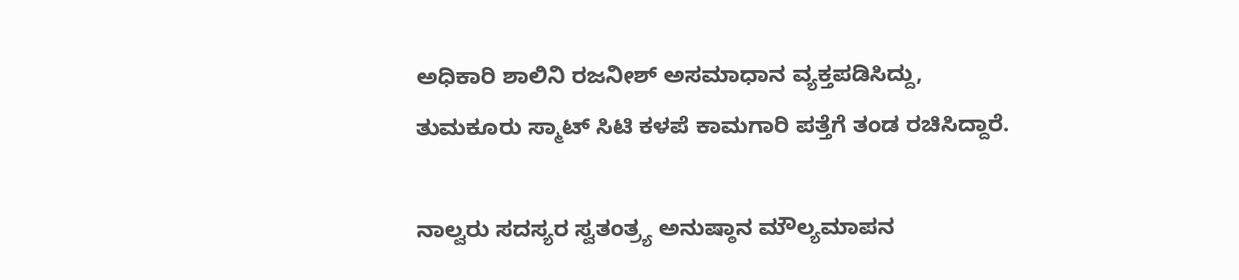ಅಧಿಕಾರಿ ಶಾಲಿನಿ ರಜನೀಶ್ ಅಸಮಾಧಾನ ವ್ಯಕ್ತಪಡಿಸಿದ್ದು, ತುಮಕೂರು ಸ್ಮಾಟ್ ಸಿಟಿ ಕಳಪೆ ಕಾಮಗಾರಿ ಪತ್ತೆಗೆ ತಂಡ ರಚಿಸಿದ್ದಾರೆ.

ನಾಲ್ವರು ಸದಸ್ಯರ ಸ್ವತಂತ್ರ್ಯ ಅನುಷ್ಠಾನ ಮೌಲ್ಯಮಾಪನ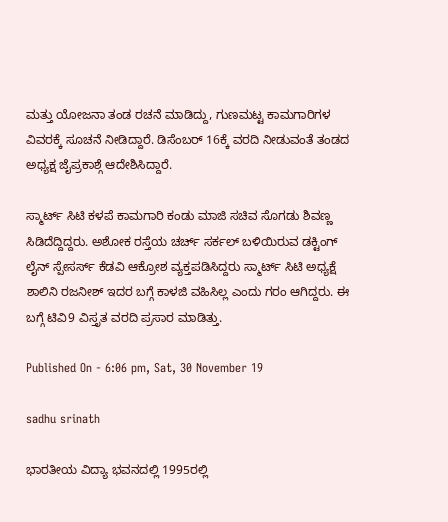ಮತ್ತು ಯೋಜನಾ ತಂಡ ರಚನೆ ಮಾಡಿದ್ದು, ಗುಣಮಟ್ಟ ಕಾಮಗಾರಿಗಳ ವಿವರಕ್ಕೆ ಸೂಚನೆ ನೀಡಿದ್ದಾರೆ. ಡಿಸೆಂಬರ್ 16ಕ್ಕೆ ವರದಿ ನೀಡುವಂತೆ ತಂಡದ ಅಧ್ಯಕ್ಷ ಜೈಪ್ರಕಾಶ್ಗೆ ಆದೇಶಿಸಿದ್ದಾರೆ.

ಸ್ಮಾರ್ಟ್‌ ಸಿಟಿ ಕಳಪೆ ಕಾಮಗಾರಿ ಕಂಡು ಮಾಜಿ ಸಚಿವ ಸೊಗಡು ಶಿವಣ್ಣ ಸಿಡಿದೆದ್ದಿದ್ದರು. ಅಶೋಕ ರಸ್ತೆಯ ಚರ್ಚ್ ಸರ್ಕಲ್‌ ಬಳಿಯಿರುವ ಡಕ್ಟಿಂಗ್ ಲೈನ್ ಸ್ಪೇಸರ್ಸ್‌ ಕೆಡವಿ ಆಕ್ರೋಶ ವ್ಯಕ್ತಪಡಿಸಿದ್ದರು ಸ್ಮಾರ್ಟ್ ಸಿಟಿ ಅಧ್ಯಕ್ಷೆ ಶಾಲಿನಿ ರಜನೀಶ್ ಇದರ ಬಗ್ಗೆ ಕಾಳಜಿ ವಹಿಸಿಲ್ಲ ಎಂದು ಗರಂ ಆಗಿದ್ದರು. ಈ ಬಗ್ಗೆ ಟಿವಿ9 ವಿಸ್ತೃತ ವರದಿ ಪ್ರಸಾರ ಮಾಡಿತ್ತು.

Published On - 6:06 pm, Sat, 30 November 19

sadhu srinath

ಭಾರತೀಯ ವಿದ್ಯಾ ಭವನದಲ್ಲಿ 1995ರಲ್ಲಿ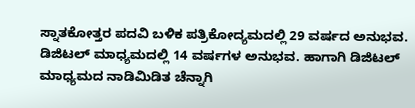ಸ್ನಾತಕೋತ್ತರ ಪದವಿ ಬಳಿಕ ಪತ್ರಿಕೋದ್ಯಮದಲ್ಲಿ 29 ವರ್ಷದ ಅನುಭವ. ಡಿಜಿಟಲ್ ಮಾಧ್ಯಮದಲ್ಲಿ 14 ವರ್ಷಗಳ ಅನುಭವ. ಹಾಗಾಗಿ ಡಿಜಿಟಲ್ ಮಾಧ್ಯಮದ ನಾಡಿಮಿಡಿತ ಚೆನ್ನಾಗಿ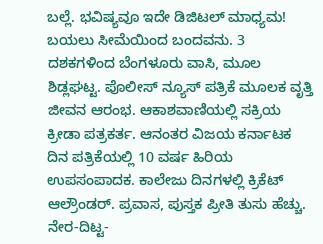ಬಲ್ಲೆ. ಭವಿಷ್ಯವೂ ಇದೇ ಡಿಜಿಟಲ್ ಮಾಧ್ಯಮ! ಬಯಲು ಸೀಮೆಯಿಂದ ಬಂದವನು. 3 ದಶಕಗಳಿಂದ ಬೆಂಗಳೂರು ವಾಸಿ, ಮೂಲ ಶಿಡ್ಲಘಟ್ಟ. ಪೊಲೀಸ್ ನ್ಯೂಸ್ ಪತ್ರಿಕೆ ಮೂಲಕ ವೃತ್ತಿ ಜೀವನ ಆರಂಭ. ಆಕಾಶವಾಣಿಯಲ್ಲಿ ಸಕ್ರಿಯ ಕ್ರೀಡಾ ಪತ್ರಕರ್ತ. ಆನಂತರ ವಿಜಯ ಕರ್ನಾಟಕ ದಿನ ಪತ್ರಿಕೆಯಲ್ಲಿ 10 ವರ್ಷ ಹಿರಿಯ ಉಪಸಂಪಾದಕ. ಕಾಲೇಜು ದಿನಗಳಲ್ಲಿ ಕ್ರಿಕೆಟ್ ಆಲ್ರೌಂಡರ್. ಪ್ರವಾಸ, ಪುಸ್ತಕ ಪ್ರೀತಿ ತುಸು ಹೆಚ್ಚು. ನೇರ-ದಿಟ್ಟ-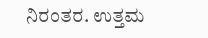ನಿರಂತರ. ಉತ್ತಮ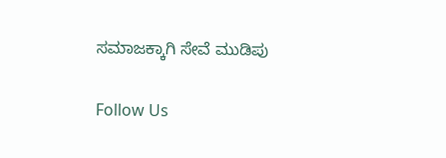ಸಮಾಜಕ್ಕಾಗಿ ಸೇವೆ ಮುಡಿಪು

Follow Us